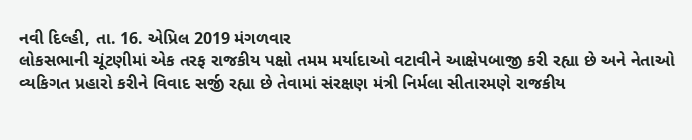નવી દિલ્હી, તા. 16. એપ્રિલ 2019 મંગળવાર
લોકસભાની ચૂંટણીમાં એક તરફ રાજકીય પક્ષો તમમ મર્યાદાઓ વટાવીને આક્ષેપબાજી કરી રહ્યા છે અને નેતાઓ વ્યકિગત પ્રહારો કરીને વિવાદ સર્જી રહ્યા છે તેવામાં સંરક્ષણ મંત્રી નિર્મલા સીતારમણે રાજકીય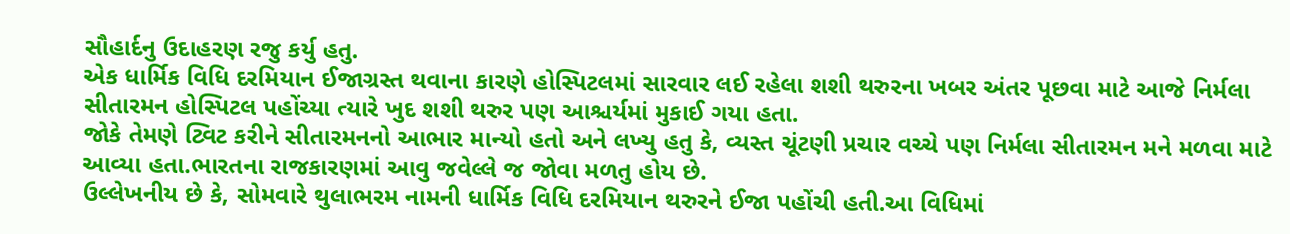સૌહાર્દનુ ઉદાહરણ રજુ કર્યુ હતુ.
એક ધાર્મિક વિધિ દરમિયાન ઈજાગ્રસ્ત થવાના કારણે હોસ્પિટલમાં સારવાર લઈ રહેલા શશી થરુરના ખબર અંતર પૂછવા માટે આજે નિર્મલા સીતારમન હોસ્પિટલ પહોંચ્યા ત્યારે ખુદ શશી થરુર પણ આશ્ચર્યમાં મુકાઈ ગયા હતા.
જોકે તેમણે ટ્વિટ કરીને સીતારમનનો આભાર માન્યો હતો અને લખ્યુ હતુ કે, વ્યસ્ત ચૂંટણી પ્રચાર વચ્ચે પણ નિર્મલા સીતારમન મને મળવા માટે આવ્યા હતા.ભારતના રાજકારણમાં આવુ જવેલ્લે જ જોવા મળતુ હોય છે.
ઉલ્લેખનીય છે કે, સોમવારે થુલાભરમ નામની ધાર્મિક વિધિ દરમિયાન થરુરને ઈજા પહોંચી હતી.આ વિધિમાં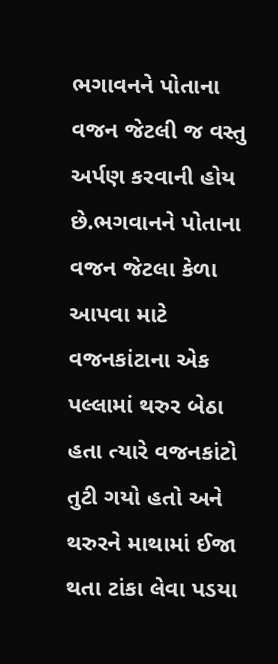ભગાવનને પોતાના વજન જેટલી જ વસ્તુ અર્પણ કરવાની હોય છે.ભગવાનને પોતાના વજન જેટલા કેળા આપવા માટે વજનકાંટાના એક પલ્લામાં થરુર બેઠા હતા ત્યારે વજનકાંટો તુટી ગયો હતો અને થરુરને માથામાં ઈજા થતા ટાંકા લેવા પડયા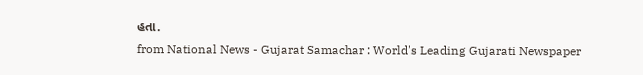હતા.
from National News - Gujarat Samachar : World's Leading Gujarati Newspaper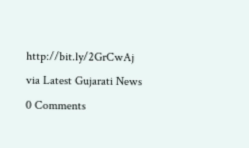http://bit.ly/2GrCwAj
via Latest Gujarati News
0 Comments